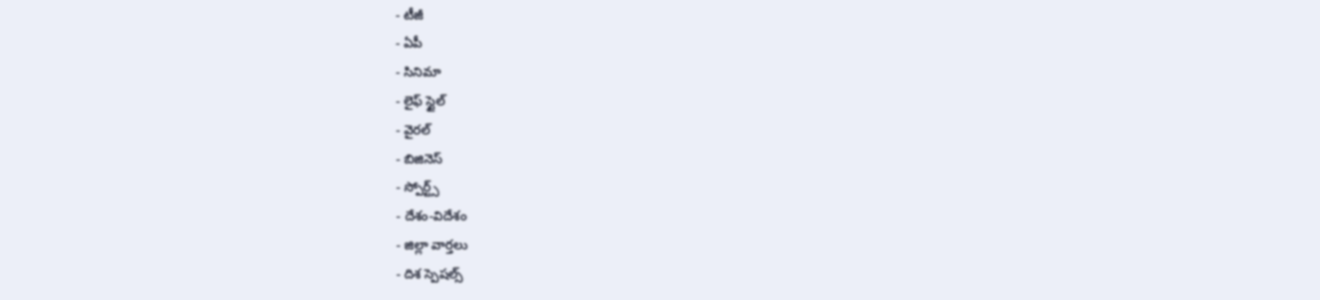- టీజీ
- ఏపీ
- సినిమా
- లైఫ్ స్టైల్
- వైరల్
- బిజినెస్
- స్పోర్ట్స్
- దేశం-విదేశం
- జిల్లా వార్తలు
- దిశ స్పెషల్స్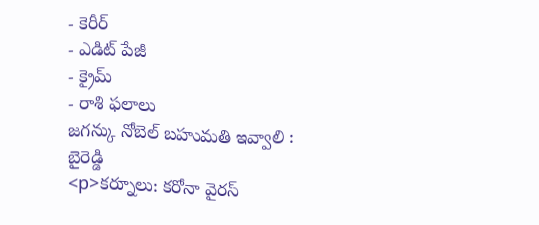- కెరీర్
- ఎడిట్ పేజీ
- క్రైమ్
- రాశి ఫలాలు
జగన్కు నోబెల్ బహుమతి ఇవ్వాలి : బైరెడ్డి
<p>కర్నూలు: కరోనా వైరస్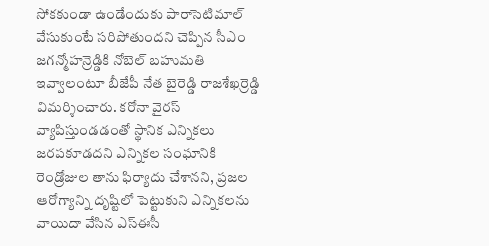సోకకుండా ఉండేందుకు పారాసెటిమాల్ వేసుకుంటే సరిపోతుందని చెప్పిన సీఎం జగన్మోహన్రెడ్డికి నోబెల్ బహుమతి ఇవ్వాలంటూ బీజేపీ నేత బైరెడ్డి రాజశేఖర్రెడ్డి విమర్శించారు. కరోనా వైరస్ వ్యాపిస్తుండడంతో స్థానిక ఎన్నికలు జరపకూడదని ఎన్నికల సంఘానికి రెండ్రోజుల తాను ఫిర్యాదు చేశానని, ప్రజల ఆరోగ్యాన్ని దృష్టిలో పెట్టుకుని ఎన్నికలను వాయిదా వేసిన ఎస్ఈసీ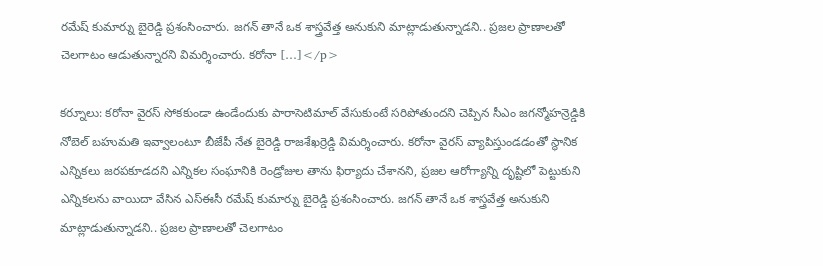రమేష్ కుమార్ను బైరెడ్డి ప్రశంసించారు. జగన్ తానే ఒక శాస్త్రవేత్త అనుకుని మాట్లాడుతున్నాడని.. ప్రజల ప్రాణాలతో చెలగాటం ఆడుతున్నారని విమర్శించారు. కరోనా […]</p>

కర్నూలు: కరోనా వైరస్ సోకకుండా ఉండేందుకు పారాసెటిమాల్ వేసుకుంటే సరిపోతుందని చెప్పిన సీఎం జగన్మోహన్రెడ్డికి నోబెల్ బహుమతి ఇవ్వాలంటూ బీజేపీ నేత బైరెడ్డి రాజశేఖర్రెడ్డి విమర్శించారు. కరోనా వైరస్ వ్యాపిస్తుండడంతో స్థానిక ఎన్నికలు జరపకూడదని ఎన్నికల సంఘానికి రెండ్రోజుల తాను ఫిర్యాదు చేశానని, ప్రజల ఆరోగ్యాన్ని దృష్టిలో పెట్టుకుని ఎన్నికలను వాయిదా వేసిన ఎస్ఈసీ రమేష్ కుమార్ను బైరెడ్డి ప్రశంసించారు. జగన్ తానే ఒక శాస్త్రవేత్త అనుకుని మాట్లాడుతున్నాడని.. ప్రజల ప్రాణాలతో చెలగాటం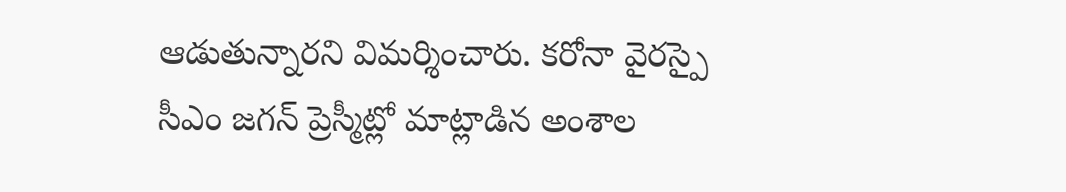ఆడుతున్నారని విమర్శించారు. కరోనా వైరస్పై సీఎం జగన్ ప్రెస్మీట్లో మాట్లాడిన అంశాల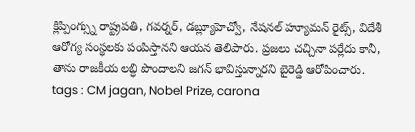క్లిప్పింగ్స్ను రాష్ట్రపతి, గవర్నర్, డబ్ల్యూహెచ్వో, నేషనల్ హ్యూమన్ రైట్స్, విదేశీ ఆరోగ్య సంస్థలకు పంపిస్తానని ఆయన తెలిపారు. ప్రజలు చచ్చినా పర్లేదు కానీ, తాను రాజకీయ లబ్ధి పొందాలని జగన్ భావిస్తున్నారని బైరెడ్డి ఆరోపించారు.
tags : CM jagan, Nobel Prize, carona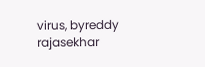virus, byreddy rajasekhar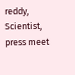reddy, Scientist, press meet